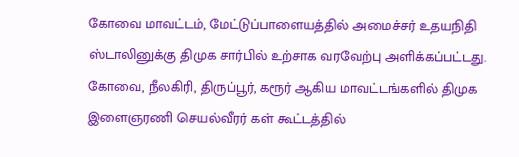கோவை மாவட்டம், மேட்டுப்பாளையத்தில் அமைச்சர் உதயநிதி ஸ்டாலினுக்கு திமுக சார்பில் உற்சாக வரவேற்பு அளிக்கப்பட்டது.
கோவை, நீலகிரி, திருப்பூர், கரூர் ஆகிய மாவட்டங்களில் திமுக இளைஞரணி செயல்வீரர் கள் கூட்டத்தில்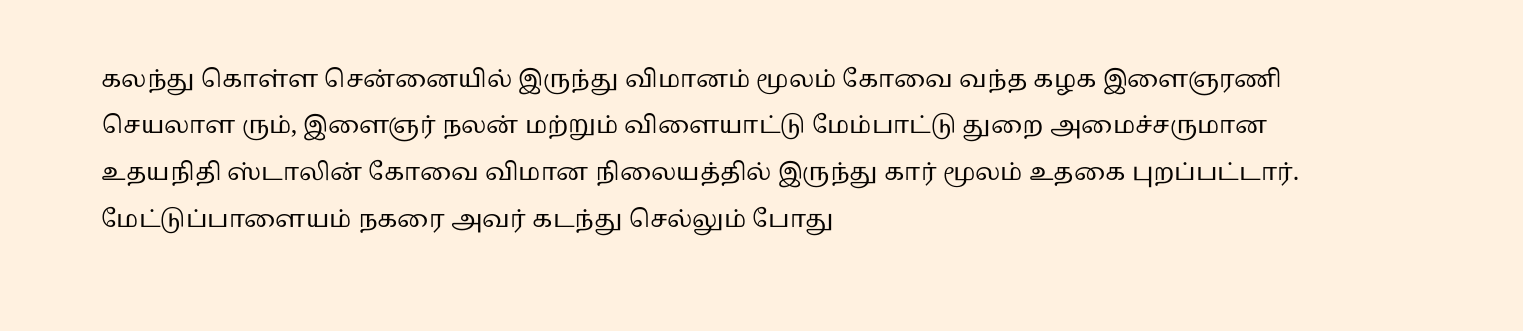கலந்து கொள்ள சென்னையில் இருந்து விமானம் மூலம் கோவை வந்த கழக இளைஞரணி செயலாள ரும், இளைஞர் நலன் மற்றும் விளையாட்டு மேம்பாட்டு துறை அமைச்சருமான உதயநிதி ஸ்டாலின் கோவை விமான நிலையத்தில் இருந்து கார் மூலம் உதகை புறப்பட்டார்.
மேட்டுப்பாளையம் நகரை அவர் கடந்து செல்லும் போது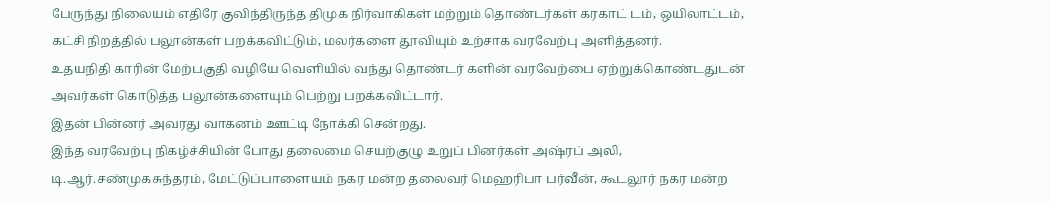பேருந்து நிலையம் எதிரே குவிந்திருந்த திமுக நிர்வாகிகள் மற்றும் தொண்டர்கள் கரகாட் டம், ஒயிலாட்டம், கட்சி நிறத்தில் பலூன்கள் பறக்கவிட்டும், மலர்களை தூவியும் உற்சாக வரவேற்பு அளித்தனர்.
உதயநிதி காரின் மேற்பகுதி வழியே வெளியில் வந்து தொண்டர் களின் வரவேற்பை ஏற்றுக்கொண்டதுடன் அவர்கள் கொடுத்த பலூன்களையும் பெற்று பறக்கவிட்டார்.
இதன் பின்னர் அவரது வாகனம் ஊட்டி நோக்கி சென்றது.
இந்த வரவேற்பு நிகழ்ச்சியின் போது தலைமை செயற்குழு உறுப் பினர்கள் அஷ்ரப் அலி, டி.ஆர்.சண்முகசுந்தரம், மேட்டுப்பாளையம் நகர மன்ற தலைவர் மெஹரிபா பர்வீன், கூடலூர் நகர மன்ற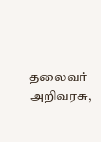தலைவர் அறிவரசு,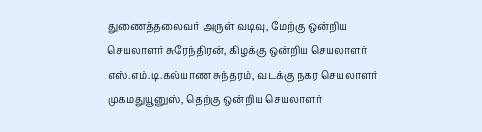துணைத்தலைவர் அருள் வடிவு, மேற்கு ஒன்றிய செயலாளர் சுரேந்திரன், கிழக்கு ஒன்றிய செயலாளர் எஸ்.எம்.டி.கல்யாண சுந்தரம், வடக்கு நகர செயலாளர் முகமதுயூனுஸ், தெற்கு ஒன்றிய செயலாளர்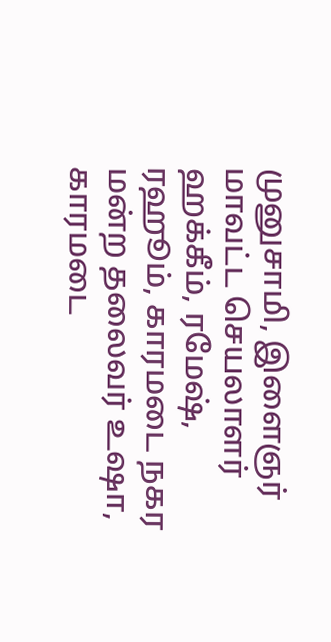முனுசாமி, இளைஞர் மாவட்ட செயலாளர் ஹக்கீம், ரமேஷ், ரஹூம், காரமடை நகர மன்ற தலைவர் உஷா, காரமடை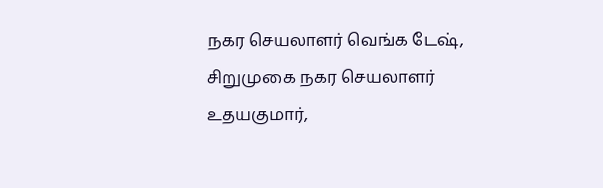நகர செயலாளர் வெங்க டேஷ், சிறுமுகை நகர செயலாளர் உதயகுமார்,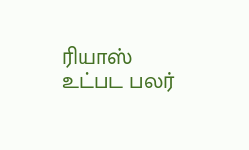ரியாஸ் உட்பட பலர்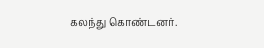கலந்து கொண்டனர்.